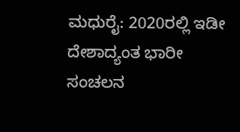ಮಧುರೈ: 2020ರಲ್ಲಿ ಇಡೀ ದೇಶಾದ್ಯಂತ ಭಾರೀ ಸಂಚಲನ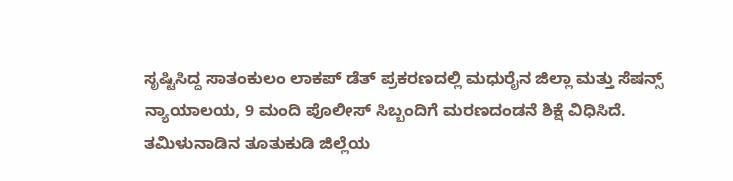ಸೃಷ್ಟಿಸಿದ್ದ ಸಾತಂಕುಲಂ ಲಾಕಪ್ ಡೆತ್ ಪ್ರಕರಣದಲ್ಲಿ ಮಧುರೈನ ಜಿಲ್ಲಾ ಮತ್ತು ಸೆಷನ್ಸ್ ನ್ಯಾಯಾಲಯ, 9 ಮಂದಿ ಪೊಲೀಸ್ ಸಿಬ್ಬಂದಿಗೆ ಮರಣದಂಡನೆ ಶಿಕ್ಷೆ ವಿಧಿಸಿದೆ.
ತಮಿಳುನಾಡಿನ ತೂತುಕುಡಿ ಜಿಲ್ಲೆಯ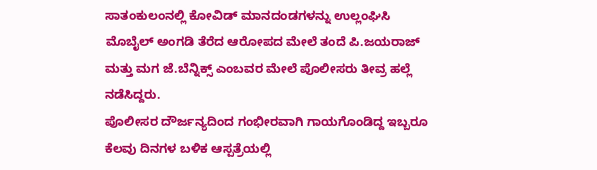ಸಾತಂಕುಲಂನಲ್ಲಿ ಕೋವಿಡ್ ಮಾನದಂಡಗಳನ್ನು ಉಲ್ಲಂಘಿಸಿ ಮೊಬೈಲ್ ಅಂಗಡಿ ತೆರೆದ ಆರೋಪದ ಮೇಲೆ ತಂದೆ ಪಿ.ಜಯರಾಜ್ ಮತ್ತು ಮಗ ಜೆ.ಬೆನ್ನಿಕ್ಸ್ ಎಂಬವರ ಮೇಲೆ ಪೊಲೀಸರು ತೀವ್ರ ಹಲ್ಲೆ ನಡೆಸಿದ್ದರು.
ಪೊಲೀಸರ ದೌರ್ಜನ್ಯದಿಂದ ಗಂಭೀರವಾಗಿ ಗಾಯಗೊಂಡಿದ್ದ ಇಬ್ಬರೂ ಕೆಲವು ದಿನಗಳ ಬಳಿಕ ಆಸ್ಪತ್ರೆಯಲ್ಲಿ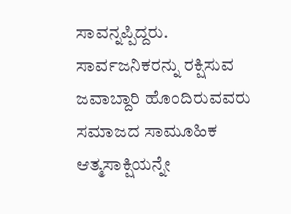ಸಾವನ್ನಪ್ಪಿದ್ದರು.
ಸಾರ್ವಜನಿಕರನ್ನು ರಕ್ಷಿಸುವ ಜವಾಬ್ದಾರಿ ಹೊಂದಿರುವವರು ಸಮಾಜದ ಸಾಮೂಹಿಕ ಆತ್ಮಸಾಕ್ಷಿಯನ್ನೇ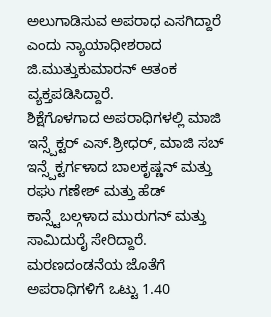ಅಲುಗಾಡಿಸುವ ಅಪರಾಧ ಎಸಗಿದ್ದಾರೆ ಎಂದು ನ್ಯಾಯಾಧೀಶರಾದ ಜಿ.ಮುತ್ತುಕುಮಾರನ್ ಆತಂಕ ವ್ಯಕ್ತಪಡಿಸಿದ್ದಾರೆ.
ಶಿಕ್ಷೆಗೊಳಗಾದ ಅಪರಾಧಿಗಳಲ್ಲಿ ಮಾಜಿ ಇನ್ಸ್ಪೆಕ್ಟರ್ ಎಸ್.ಶ್ರೀಧರ್, ಮಾಜಿ ಸಬ್ ಇನ್ಸ್ಪೆಕ್ಟರ್ಗಳಾದ ಬಾಲಕೃಷ್ಣನ್ ಮತ್ತು ರಘು ಗಣೇಶ್ ಮತ್ತು ಹೆಡ್ ಕಾನ್ಸ್ಟೆಬಲ್ಗಳಾದ ಮುರುಗನ್ ಮತ್ತು ಸಾಮಿದುರೈ ಸೇರಿದ್ದಾರೆ.
ಮರಣದಂಡನೆಯ ಜೊತೆಗೆ ಅಪರಾಧಿಗಳಿಗೆ ಒಟ್ಟು 1.40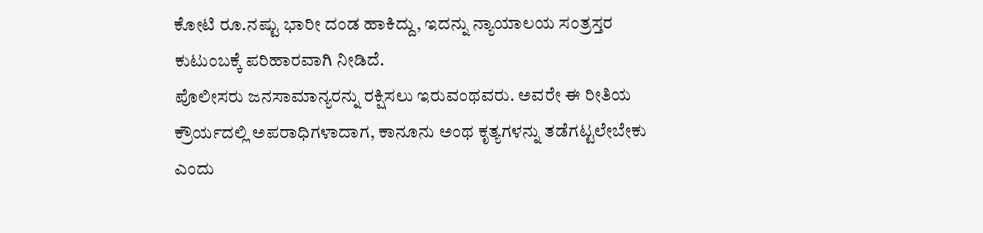ಕೋಟಿ ರೂ.ನಷ್ಟು ಭಾರೀ ದಂಡ ಹಾಕಿದ್ದು, ಇದನ್ನು ನ್ಯಾಯಾಲಯ ಸಂತ್ರಸ್ತರ ಕುಟುಂಬಕ್ಕೆ ಪರಿಹಾರವಾಗಿ ನೀಡಿದೆ.
ಪೊಲೀಸರು ಜನಸಾಮಾನ್ಯರನ್ನು ರಕ್ಷಿಸಲು ಇರುವಂಥವರು. ಅವರೇ ಈ ರೀತಿಯ ಕ್ರೌರ್ಯದಲ್ಲಿ ಅಪರಾಧಿಗಳಾದಾಗ, ಕಾನೂನು ಅಂಥ ಕೃತ್ಯಗಳನ್ನು ತಡೆಗಟ್ಟಲೇಬೇಕು ಎಂದು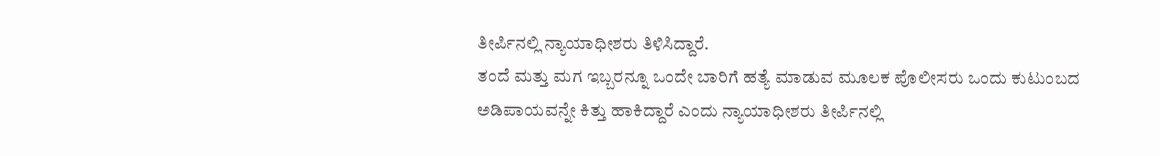ತೀರ್ಪಿನಲ್ಲಿ ನ್ಯಾಯಾಧೀಶರು ತಿಳಿಸಿದ್ದಾರೆ.
ತಂದೆ ಮತ್ತು ಮಗ ಇಬ್ಬರನ್ನೂ ಒಂದೇ ಬಾರಿಗೆ ಹತ್ಯೆ ಮಾಡುವ ಮೂಲಕ ಪೊಲೀಸರು ಒಂದು ಕುಟುಂಬದ ಅಡಿಪಾಯವನ್ನೇ ಕಿತ್ತು ಹಾಕಿದ್ದಾರೆ ಎಂದು ನ್ಯಾಯಾಧೀಶರು ತೀರ್ಪಿನಲ್ಲಿ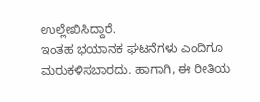ಉಲ್ಲೇಖಿಸಿದ್ದಾರೆ.
ಇಂತಹ ಭಯಾನಕ ಘಟನೆಗಳು ಎಂದಿಗೂ ಮರುಕಳಿಸಬಾರದು. ಹಾಗಾಗಿ, ಈ ರೀತಿಯ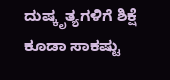ದುಷ್ಕೃತ್ಯಗಳಿಗೆ ಶಿಕ್ಷೆ ಕೂಡಾ ಸಾಕಷ್ಟು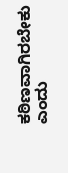ಕಠಿಣವಾಗಿರಬೇಕು ಎಂದು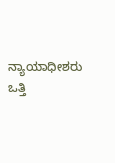ನ್ಯಾಯಾಧೀಶರು ಒತ್ತಿ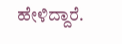ಹೇಳಿದ್ದಾರೆ.